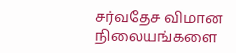சர்வதேச விமான நிலையங்களை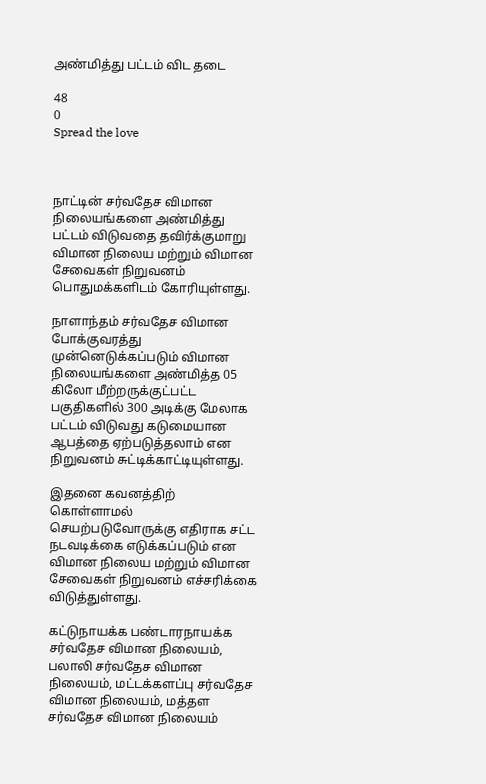அண்மித்து பட்டம் விட தடை

48
0
Spread the love



நாட்டின் சர்வதேச விமான நிலையங்களை அண்மித்து பட்டம் விடுவதை தவிர்க்குமாறு விமான நிலைய மற்றும் விமான
சேவைகள் நிறுவனம் பொதுமக்களிடம் கோரியுள்ளது.

நாளாந்தம் சர்வதேச விமான போக்குவரத்து முன்னெடுக்கப்படும் விமான நிலையங்களை அண்மித்த 05 கிலோ மீற்றருக்குட்பட்ட
பகுதிகளில் 300 அடிக்கு மேலாக பட்டம் விடுவது கடுமையான ஆபத்தை ஏற்படுத்தலாம் என நிறுவனம் சுட்டிக்காட்டியுள்ளது.

இதனை கவனத்திற் கொள்ளாமல் செயற்படுவோருக்கு எதிராக சட்ட நடவடிக்கை எடுக்கப்படும் என விமான நிலைய மற்றும் விமான
சேவைகள் நிறுவனம் எச்சரிக்கை விடுத்துள்ளது.

கட்டுநாயக்க பண்டாரநாயக்க சர்வதேச விமான நிலையம், பலாலி சர்வதேச விமான நிலையம், மட்டக்களப்பு சர்வதேச விமான நிலையம், மத்தள சர்வதேச விமான நிலையம்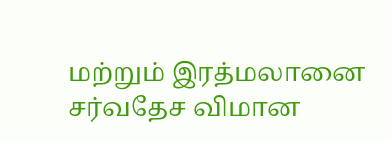மற்றும் இரத்மலானை சர்வதேச விமான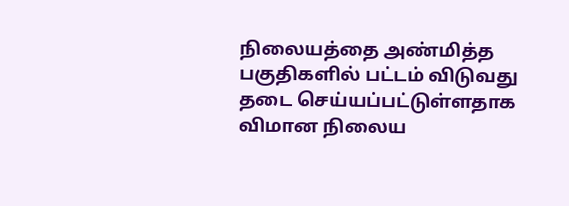நிலையத்தை அண்மித்த பகுதிகளில் பட்டம் விடுவது தடை செய்யப்பட்டுள்ளதாக
விமான நிலைய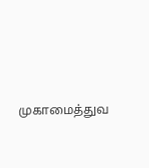முகாமைத்துவ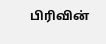பிரிவின்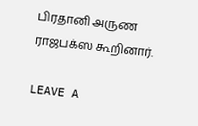பிரதானி அருண ராஜபக்ஸ கூறினார்.

LEAVE A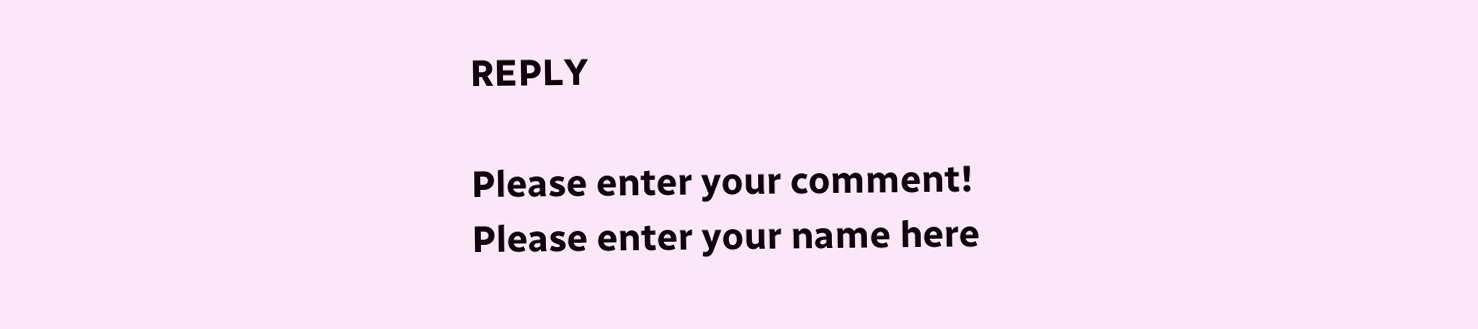REPLY

Please enter your comment!
Please enter your name here